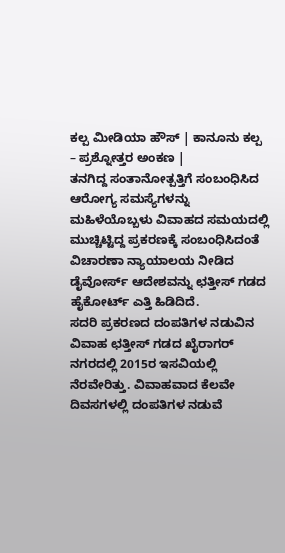ಕಲ್ಪ ಮೀಡಿಯಾ ಹೌಸ್ | ಕಾನೂನು ಕಲ್ಪ – ಪ್ರಶ್ನೋತ್ತರ ಅಂಕಣ |
ತನಗಿದ್ದ ಸಂತಾನೋತ್ಪತ್ತಿಗೆ ಸಂಬಂಧಿಸಿದ ಆರೋಗ್ಯ ಸಮಸ್ಯೆಗಳನ್ನು ಮಹಿಳೆಯೊಬ್ಬಳು ವಿವಾಹದ ಸಮಯದಲ್ಲಿ ಮುಚ್ಚಿಟ್ಟಿದ್ದ ಪ್ರಕರಣಕ್ಕೆ ಸಂಬಂಧಿಸಿದಂತೆ ವಿಚಾರಣಾ ನ್ಯಾಯಾಲಯ ನೀಡಿದ ಡೈವೋರ್ಸ್ ಆದೇಶವನ್ನು ಛತ್ತೀಸ್ ಗಡದ ಹೈಕೋರ್ಟ್ ಎತ್ತಿ ಹಿಡಿದಿದೆ.
ಸದರಿ ಪ್ರಕರಣದ ದಂಪತಿಗಳ ನಡುವಿನ ವಿವಾಹ ಛತ್ತೀಸ್ ಗಡದ ಖೈರಾಗರ್ ನಗರದಲ್ಲಿ 2015ರ ಇಸವಿಯಲ್ಲಿ ನೆರವೇರಿತ್ತು. ವಿವಾಹವಾದ ಕೆಲವೇ ದಿವಸಗಳಲ್ಲಿ ದಂಪತಿಗಳ ನಡುವೆ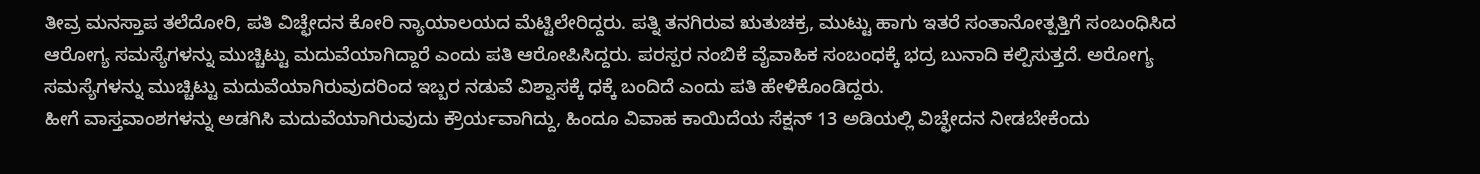ತೀವ್ರ ಮನಸ್ತಾಪ ತಲೆದೋರಿ, ಪತಿ ವಿಚ್ಛೇದನ ಕೋರಿ ನ್ಯಾಯಾಲಯದ ಮೆಟ್ಟಿಲೇರಿದ್ದರು. ಪತ್ನಿ ತನಗಿರುವ ಋತುಚಕ್ರ, ಮುಟ್ಟು ಹಾಗು ಇತರೆ ಸಂತಾನೋತ್ಪತ್ತಿಗೆ ಸಂಬಂಧಿಸಿದ ಆರೋಗ್ಯ ಸಮಸ್ಯೆಗಳನ್ನು ಮುಚ್ಚಿಟ್ಟು ಮದುವೆಯಾಗಿದ್ದಾರೆ ಎಂದು ಪತಿ ಆರೋಪಿಸಿದ್ದರು. ಪರಸ್ಪರ ನಂಬಿಕೆ ವೈವಾಹಿಕ ಸಂಬಂಧಕ್ಕೆ ಭದ್ರ ಬುನಾದಿ ಕಲ್ಪಿಸುತ್ತದೆ. ಅರೋಗ್ಯ ಸಮಸ್ಯೆಗಳನ್ನು ಮುಚ್ಚಿಟ್ಟು ಮದುವೆಯಾಗಿರುವುದರಿಂದ ಇಬ್ಬರ ನಡುವೆ ವಿಶ್ವಾಸಕ್ಕೆ ಧಕ್ಕೆ ಬಂದಿದೆ ಎಂದು ಪತಿ ಹೇಳಿಕೊಂಡಿದ್ದರು.
ಹೀಗೆ ವಾಸ್ತವಾಂಶಗಳನ್ನು ಅಡಗಿಸಿ ಮದುವೆಯಾಗಿರುವುದು ಕ್ರೌರ್ಯವಾಗಿದ್ದು, ಹಿಂದೂ ವಿವಾಹ ಕಾಯಿದೆಯ ಸೆಕ್ಷನ್ 13 ಅಡಿಯಲ್ಲಿ ವಿಚ್ಛೇದನ ನೀಡಬೇಕೆಂದು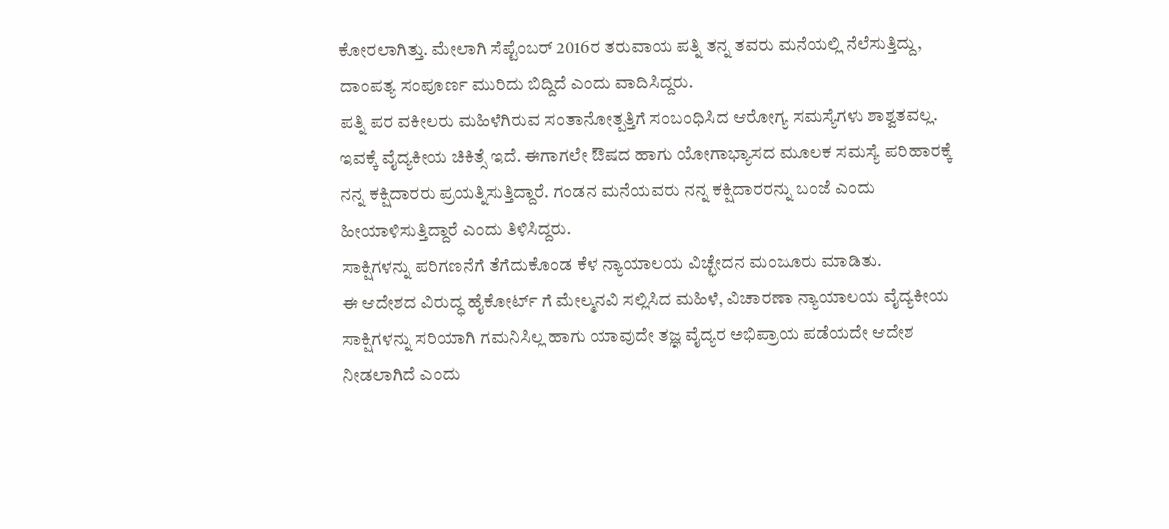ಕೋರಲಾಗಿತ್ತು. ಮೇಲಾಗಿ ಸೆಪ್ಟೆಂಬರ್ 2016ರ ತರುವಾಯ ಪತ್ನಿ ತನ್ನ ತವರು ಮನೆಯಲ್ಲಿ ನೆಲೆಸುತ್ತಿದ್ದು, ದಾಂಪತ್ಯ ಸಂಪೂರ್ಣ ಮುರಿದು ಬಿದ್ದಿದೆ ಎಂದು ವಾದಿಸಿದ್ದರು.
ಪತ್ನಿ ಪರ ವಕೀಲರು ಮಹಿಳೆಗಿರುವ ಸಂತಾನೋತ್ಪತ್ತಿಗೆ ಸಂಬಂಧಿಸಿದ ಆರೋಗ್ಯ ಸಮಸ್ಯೆಗಳು ಶಾಶ್ವತವಲ್ಲ. ಇವಕ್ಕೆ ವೈದ್ಯಕೀಯ ಚಿಕಿತ್ಸೆ ಇದೆ. ಈಗಾಗಲೇ ಔಷದ ಹಾಗು ಯೋಗಾಭ್ಯಾಸದ ಮೂಲಕ ಸಮಸ್ಯೆ ಪರಿಹಾರಕ್ಕೆ ನನ್ನ ಕಕ್ಷಿದಾರರು ಪ್ರಯತ್ನಿಸುತ್ತಿದ್ದಾರೆ. ಗಂಡನ ಮನೆಯವರು ನನ್ನ ಕಕ್ಷಿದಾರರನ್ನು ಬಂಜೆ ಎಂದು ಹೀಯಾಳಿಸುತ್ತಿದ್ದಾರೆ ಎಂದು ತಿಳಿಸಿದ್ದರು.
ಸಾಕ್ಷಿಗಳನ್ನು ಪರಿಗಣನೆಗೆ ತೆಗೆದುಕೊಂಡ ಕೆಳ ನ್ಯಾಯಾಲಯ ವಿಚ್ಛೇದನ ಮಂಜೂರು ಮಾಡಿತು.
ಈ ಆದೇಶದ ವಿರುದ್ಧ ಹೈಕೋರ್ಟ್ ಗೆ ಮೇಲ್ಮನವಿ ಸಲ್ಲಿಸಿದ ಮಹಿಳೆ, ವಿಚಾರಣಾ ನ್ಯಾಯಾಲಯ ವೈದ್ಯಕೀಯ ಸಾಕ್ಷಿಗಳನ್ನು ಸರಿಯಾಗಿ ಗಮನಿಸಿಲ್ಲ ಹಾಗು ಯಾವುದೇ ತಜ್ಞ ವೈದ್ಯರ ಅಭಿಪ್ರಾಯ ಪಡೆಯದೇ ಆದೇಶ ನೀಡಲಾಗಿದೆ ಎಂದು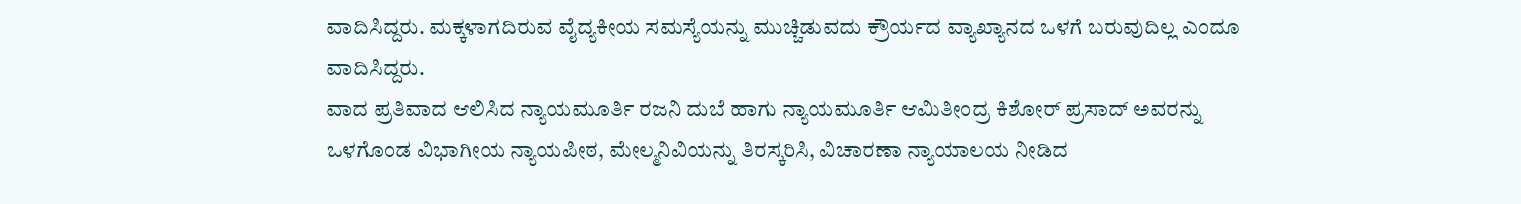ವಾದಿಸಿದ್ದರು. ಮಕ್ಕಳಾಗದಿರುವ ವೈದ್ಯಕೀಯ ಸಮಸ್ಯೆಯನ್ನು ಮುಚ್ಚಿಡುವದು ಕ್ರೌರ್ಯದ ವ್ಯಾಖ್ಯಾನದ ಒಳಗೆ ಬರುವುದಿಲ್ಲ ಎಂದೂ ವಾದಿಸಿದ್ದರು.
ವಾದ ಪ್ರತಿವಾದ ಆಲಿಸಿದ ನ್ಯಾಯಮೂರ್ತಿ ರಜನಿ ದುಬೆ ಹಾಗು ನ್ಯಾಯಮೂರ್ತಿ ಆಮಿತೀಂದ್ರ ಕಿಶೋರ್ ಪ್ರಸಾದ್ ಅವರನ್ನು ಒಳಗೊಂಡ ವಿಭಾಗೀಯ ನ್ಯಾಯಪೀಠ, ಮೇಲ್ಮನಿವಿಯನ್ನು ತಿರಸ್ಕರಿಸಿ, ವಿಚಾರಣಾ ನ್ಯಾಯಾಲಯ ನೀಡಿದ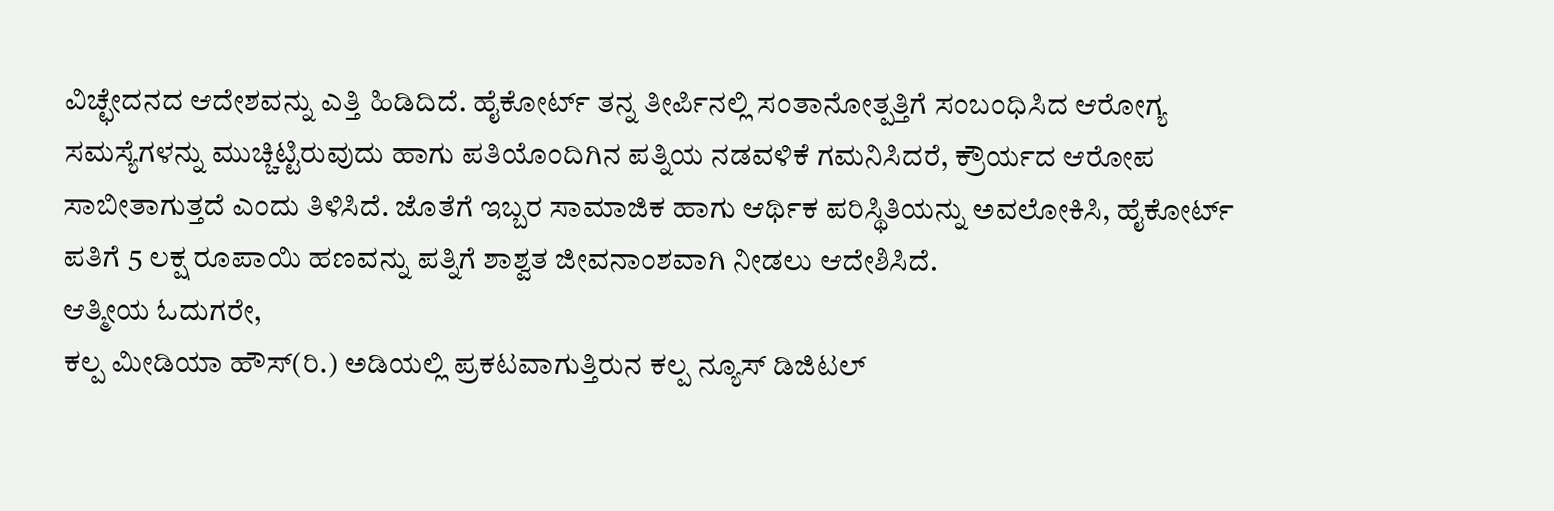ವಿಚ್ಛೇದನದ ಆದೇಶವನ್ನು ಎತ್ತಿ ಹಿಡಿದಿದೆ. ಹೈಕೋರ್ಟ್ ತನ್ನ ತೀರ್ಪಿನಲ್ಲಿ ಸಂತಾನೋತ್ಪತ್ತಿಗೆ ಸಂಬಂಧಿಸಿದ ಆರೋಗ್ಯ ಸಮಸ್ಯೆಗಳನ್ನು ಮುಚ್ಚಿಟ್ಟಿರುವುದು ಹಾಗು ಪತಿಯೊಂದಿಗಿನ ಪತ್ನಿಯ ನಡವಳಿಕೆ ಗಮನಿಸಿದರೆ, ಕ್ರೌರ್ಯದ ಆರೋಪ ಸಾಬೀತಾಗುತ್ತದೆ ಎಂದು ತಿಳಿಸಿದೆ. ಜೊತೆಗೆ ಇಬ್ಬರ ಸಾಮಾಜಿಕ ಹಾಗು ಆರ್ಥಿಕ ಪರಿಸ್ಥಿತಿಯನ್ನು ಅವಲೋಕಿಸಿ, ಹೈಕೋರ್ಟ್ ಪತಿಗೆ 5 ಲಕ್ಷ ರೂಪಾಯಿ ಹಣವನ್ನು ಪತ್ನಿಗೆ ಶಾಶ್ವತ ಜೀವನಾಂಶವಾಗಿ ನೀಡಲು ಆದೇಶಿಸಿದೆ.
ಆತ್ಮೀಯ ಓದುಗರೇ,
ಕಲ್ಪ ಮೀಡಿಯಾ ಹೌಸ್(ರಿ.) ಅಡಿಯಲ್ಲಿ ಪ್ರಕಟವಾಗುತ್ತಿರುನ ಕಲ್ಪ ನ್ಯೂಸ್ ಡಿಜಿಟಲ್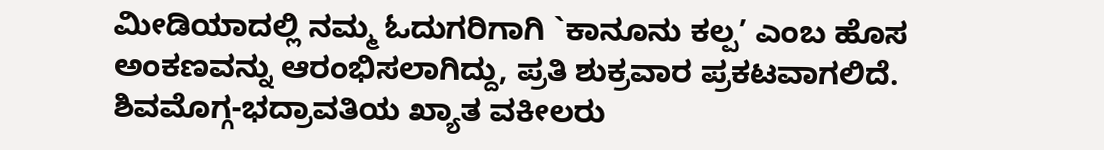ಮೀಡಿಯಾದಲ್ಲಿ ನಮ್ಮ ಓದುಗರಿಗಾಗಿ `ಕಾನೂನು ಕಲ್ಪ’ ಎಂಬ ಹೊಸ ಅಂಕಣವನ್ನು ಆರಂಭಿಸಲಾಗಿದ್ದು, ಪ್ರತಿ ಶುಕ್ರವಾರ ಪ್ರಕಟವಾಗಲಿದೆ. ಶಿವಮೊಗ್ಗ-ಭದ್ರಾವತಿಯ ಖ್ಯಾತ ವಕೀಲರು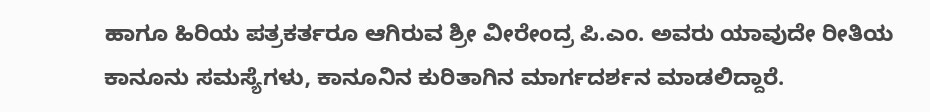ಹಾಗೂ ಹಿರಿಯ ಪತ್ರಕರ್ತರೂ ಆಗಿರುವ ಶ್ರೀ ವೀರೇಂದ್ರ ಪಿ.ಎಂ. ಅವರು ಯಾವುದೇ ರೀತಿಯ ಕಾನೂನು ಸಮಸ್ಯೆಗಳು, ಕಾನೂನಿನ ಕುರಿತಾಗಿನ ಮಾರ್ಗದರ್ಶನ ಮಾಡಲಿದ್ದಾರೆ.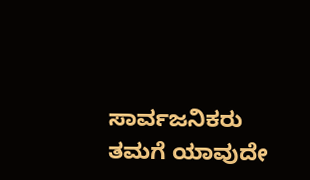ಸಾರ್ವಜನಿಕರು ತಮಗೆ ಯಾವುದೇ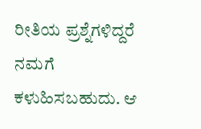ರೀತಿಯ ಪ್ರಶ್ನೆಗಳಿದ್ದರೆ ನಮಗೆ ಕಳುಹಿಸಬಹುದು. ಆ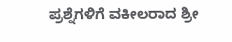ಪ್ರಶ್ನೆಗಳಿಗೆ ವಕೀಲರಾದ ಶ್ರೀ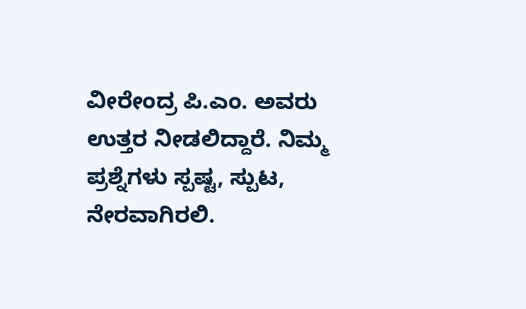ವೀರೇಂದ್ರ ಪಿ.ಎಂ. ಅವರು ಉತ್ತರ ನೀಡಲಿದ್ದಾರೆ. ನಿಮ್ಮ ಪ್ರಶ್ನೆಗಳು ಸ್ಪಷ್ಟ, ಸ್ಪುಟ, ನೇರವಾಗಿರಲಿ.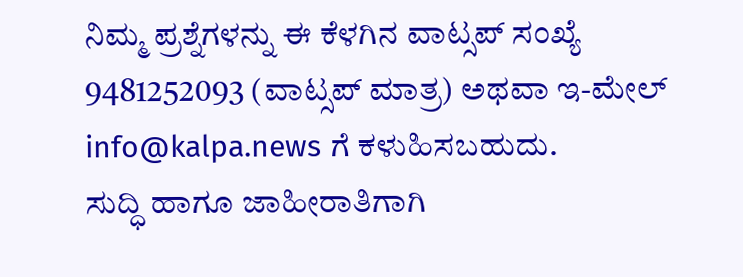ನಿಮ್ಮ ಪ್ರಶ್ನೆಗಳನ್ನು ಈ ಕೆಳಗಿನ ವಾಟ್ಸಪ್ ಸಂಖ್ಯೆ 9481252093 (ವಾಟ್ಸಪ್ ಮಾತ್ರ) ಅಥವಾ ಇ-ಮೇಲ್ info@kalpa.news ಗೆ ಕಳುಹಿಸಬಹುದು.
ಸುದ್ಧಿ ಹಾಗೂ ಜಾಹೀರಾತಿಗಾಗಿ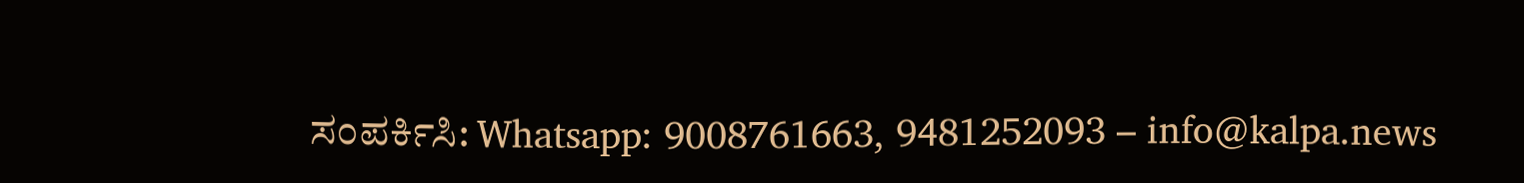ಸಂಪರ್ಕಿಸಿ: Whatsapp: 9008761663, 9481252093 – info@kalpa.news